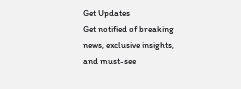Get Updates
Get notified of breaking news, exclusive insights, and must-see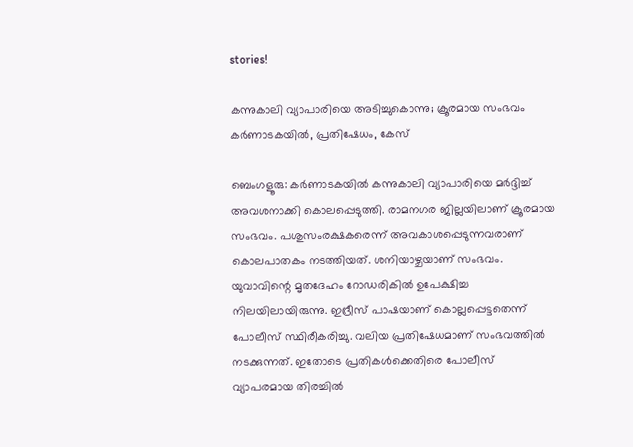stories!

കന്നുകാലി വ്യാപാരിയെ അടിച്ചുകൊന്നു; ക്രൂരമായ സംഭവം കര്‍ണാടകയില്‍, പ്രതിഷേധം, കേസ്

ബെംഗളൂരു: കര്‍ണാടകയില്‍ കന്നുകാലി വ്യാപാരിയെ മര്‍ദ്ദിച്ച് അവശനാക്കി കൊലപ്പെടുത്തി. രാമനഗര ജില്ലയിലാണ് ക്രൂരമായ സംഭവം. പശുസംരക്ഷകരെന്ന് അവകാശപ്പെടുന്നവരാണ് കൊലപാതകം നടത്തിയത്. ശനിയാഴ്ചയാണ് സംഭവം. യുവാവിന്റെ മൃതദേഹം റോഡരികില്‍ ഉപേക്ഷിച്ച നിലയിലായിരുന്നു. ഇദ്രീസ് പാഷയാണ് കൊല്ലപ്പെട്ടതെന്ന് പോലീസ് സ്ഥിരീകരിച്ചു. വലിയ പ്രതിഷേധമാണ് സംഭവത്തില്‍ നടക്കുന്നത്. ഇതോടെ പ്രതികള്‍ക്കെതിരെ പോലീസ് വ്യാപരമായ തിരച്ചില്‍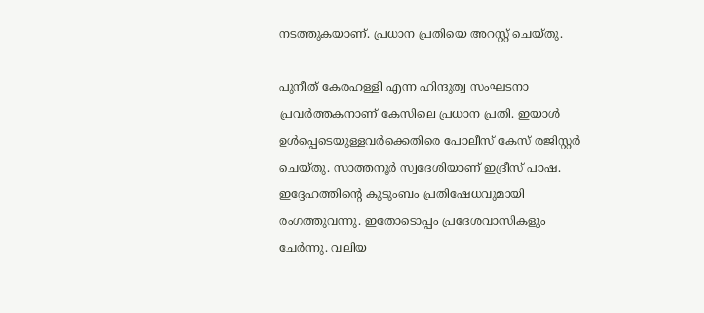നടത്തുകയാണ്. പ്രധാന പ്രതിയെ അറസ്റ്റ് ചെയ്തു.

പുനീത് കേരഹള്ളി എന്ന ഹിന്ദുത്വ സംഘടനാ പ്രവര്‍ത്തകനാണ് കേസിലെ പ്രധാന പ്രതി. ഇയാള്‍ ഉള്‍പ്പെടെയുള്ളവര്‍ക്കെതിരെ പോലീസ് കേസ് രജിസ്റ്റര്‍ ചെയ്തു. സാത്തനൂര്‍ സ്വദേശിയാണ് ഇദ്രീസ് പാഷ. ഇദ്ദേഹത്തിന്റെ കുടുംബം പ്രതിഷേധവുമായി രംഗത്തുവന്നു. ഇതോടൊപ്പം പ്രദേശവാസികളും ചേര്‍ന്നു. വലിയ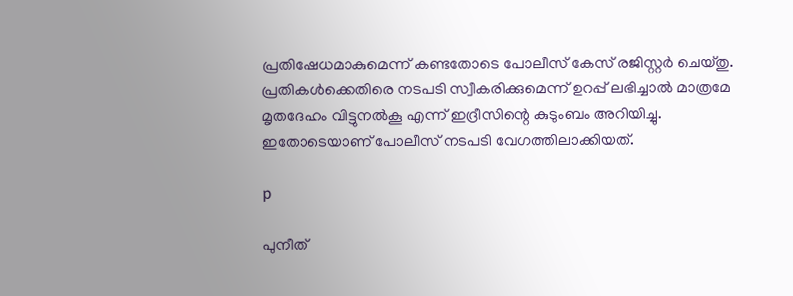പ്രതിഷേധമാകുമെന്ന് കണ്ടതോടെ പോലീസ് കേസ് രജിസ്റ്റര്‍ ചെയ്തു. പ്രതികള്‍ക്കെതിരെ നടപടി സ്വീകരിക്കുമെന്ന് ഉറപ്പ് ലഭിച്ചാല്‍ മാത്രമേ മൃതദേഹം വിട്ടുനല്‍കൂ എന്ന് ഇദ്രീസിന്റെ കുടുംബം അറിയിച്ചു. ഇതോടെയാണ് പോലീസ് നടപടി വേഗത്തിലാക്കിയത്.

p

പുനീത്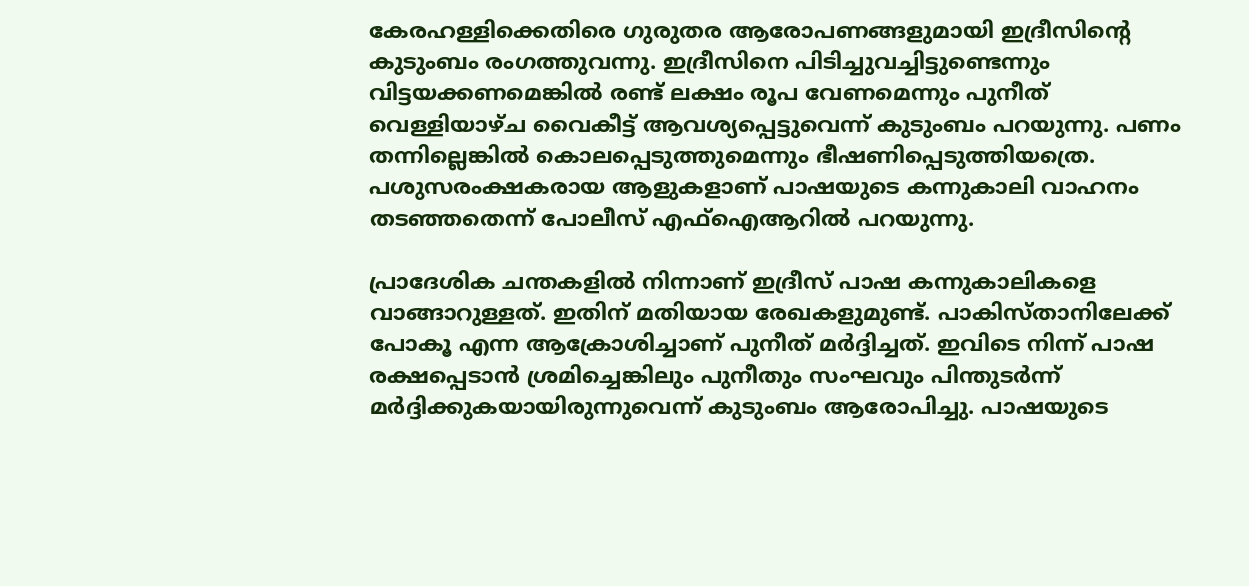കേരഹള്ളിക്കെതിരെ ഗുരുതര ആരോപണങ്ങളുമായി ഇദ്രീസിന്റെ കുടുംബം രംഗത്തുവന്നു. ഇദ്രീസിനെ പിടിച്ചുവച്ചിട്ടുണ്ടെന്നും വിട്ടയക്കണമെങ്കില്‍ രണ്ട് ലക്ഷം രൂപ വേണമെന്നും പുനീത് വെള്ളിയാഴ്ച വൈകീട്ട് ആവശ്യപ്പെട്ടുവെന്ന് കുടുംബം പറയുന്നു. പണം തന്നില്ലെങ്കില്‍ കൊലപ്പെടുത്തുമെന്നും ഭീഷണിപ്പെടുത്തിയത്രെ. പശുസരംക്ഷകരായ ആളുകളാണ് പാഷയുടെ കന്നുകാലി വാഹനം തടഞ്ഞതെന്ന് പോലീസ് എഫ്‌ഐആറില്‍ പറയുന്നു.

പ്രാദേശിക ചന്തകളില്‍ നിന്നാണ് ഇദ്രീസ് പാഷ കന്നുകാലികളെ വാങ്ങാറുള്ളത്. ഇതിന് മതിയായ രേഖകളുമുണ്ട്. പാകിസ്താനിലേക്ക് പോകൂ എന്ന ആക്രോശിച്ചാണ് പുനീത് മര്‍ദ്ദിച്ചത്. ഇവിടെ നിന്ന് പാഷ രക്ഷപ്പെടാന്‍ ശ്രമിച്ചെങ്കിലും പുനീതും സംഘവും പിന്തുടര്‍ന്ന് മര്‍ദ്ദിക്കുകയായിരുന്നുവെന്ന് കുടുംബം ആരോപിച്ചു. പാഷയുടെ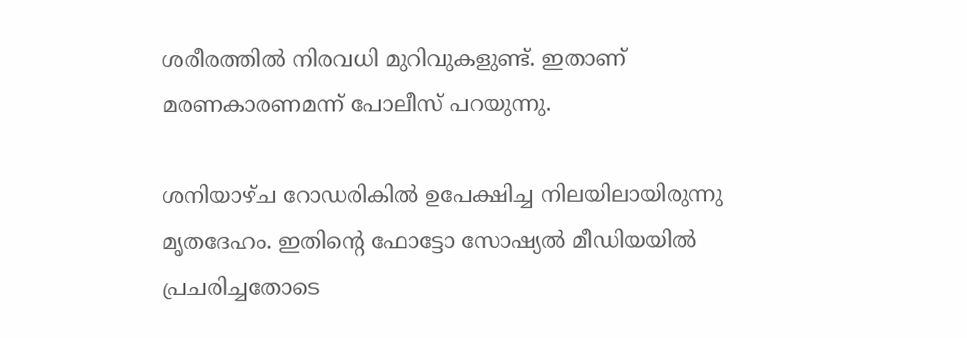ശരീരത്തില്‍ നിരവധി മുറിവുകളുണ്ട്. ഇതാണ് മരണകാരണമന്ന് പോലീസ് പറയുന്നു.

ശനിയാഴ്ച റോഡരികില്‍ ഉപേക്ഷിച്ച നിലയിലായിരുന്നു മൃതദേഹം. ഇതിന്റെ ഫോട്ടോ സോഷ്യല്‍ മീഡിയയില്‍ പ്രചരിച്ചതോടെ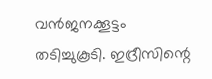വന്‍ജനക്കൂട്ടം തടിച്ചുകൂടി. ഇദ്രീസിന്റെ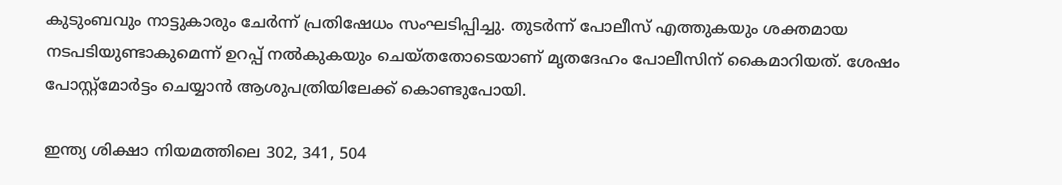കുടുംബവും നാട്ടുകാരും ചേര്‍ന്ന് പ്രതിഷേധം സംഘടിപ്പിച്ചു. തുടര്‍ന്ന് പോലീസ് എത്തുകയും ശക്തമായ നടപടിയുണ്ടാകുമെന്ന് ഉറപ്പ് നല്‍കുകയും ചെയ്തതോടെയാണ് മൃതദേഹം പോലീസിന് കൈമാറിയത്. ശേഷം പോസ്റ്റ്‌മോര്‍ട്ടം ചെയ്യാന്‍ ആശുപത്രിയിലേക്ക് കൊണ്ടുപോയി.

ഇന്ത്യ ശിക്ഷാ നിയമത്തിലെ 302, 341, 504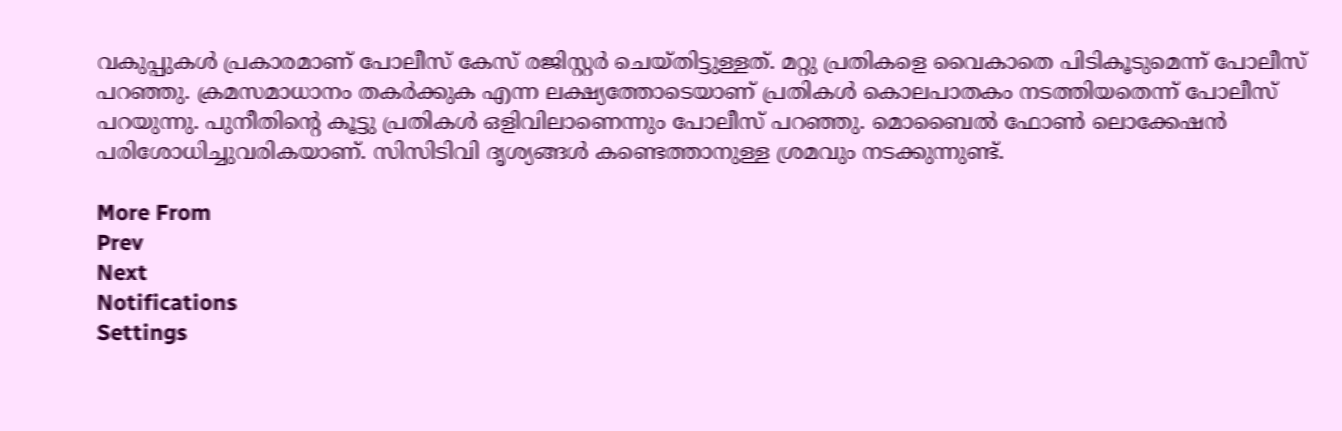വകുപ്പുകള്‍ പ്രകാരമാണ് പോലീസ് കേസ് രജിസ്റ്റര്‍ ചെയ്തിട്ടുള്ളത്. മറ്റു പ്രതികളെ വൈകാതെ പിടികൂടുമെന്ന് പോലീസ് പറഞ്ഞു. ക്രമസമാധാനം തകര്‍ക്കുക എന്ന ലക്ഷ്യത്തോടെയാണ് പ്രതികള്‍ കൊലപാതകം നടത്തിയതെന്ന് പോലീസ് പറയുന്നു. പുനീതിന്റെ കൂട്ടു പ്രതികള്‍ ഒളിവിലാണെന്നും പോലീസ് പറഞ്ഞു. മൊബൈല്‍ ഫോണ്‍ ലൊക്കേഷന്‍ പരിശോധിച്ചുവരികയാണ്. സിസിടിവി ദൃശ്യങ്ങള്‍ കണ്ടെത്താനുള്ള ശ്രമവും നടക്കുന്നുണ്ട്.

More From
Prev
Next
Notifications
Settings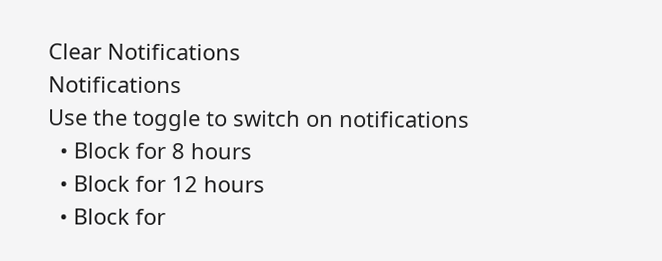Clear Notifications
Notifications
Use the toggle to switch on notifications
  • Block for 8 hours
  • Block for 12 hours
  • Block for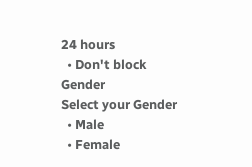24 hours
  • Don't block
Gender
Select your Gender
  • Male
  • Female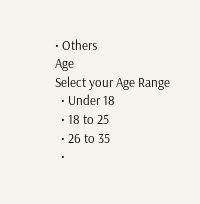• Others
Age
Select your Age Range
  • Under 18
  • 18 to 25
  • 26 to 35
  •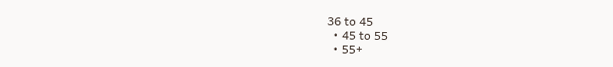36 to 45
  • 45 to 55
  • 55+